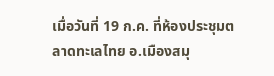เมื่อวันที่ 19 ก.ค. ที่ห้องประชุมตลาดทะเลไทย อ.เมืองสมุ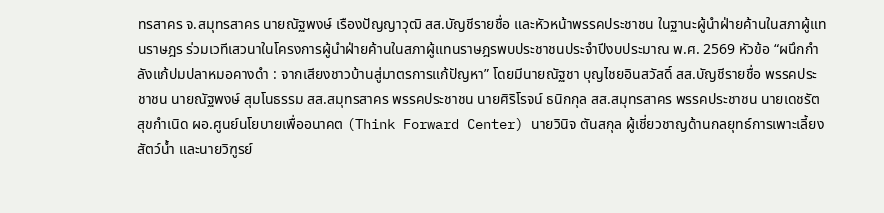ทรสาคร จ.สมุทรสาคร นายณัฐพงษ์ เรืองปัญญาวุฒิ สส.บัญชีรายชื่อ และหัวหน้าพรรคประชาชน ในฐานะผู้นำฝ่ายค้านในสภาผู้แทนราษฎร ร่วมเวทีเสวนาในโครงการผู้นำฝ่ายค้านในสภาผู้แทนราษฎรพบประชาชนประจำปีงบประมาณ พ.ศ. 2569 หัวข้อ “ผนึกกำลังแก้ปมปลาหมอคางดำ : จากเสียงชาวบ้านสู่มาตรการแก้ปัญหา” โดยมีนายณัฐชา บุญไชยอินสวัสดิ์ สส.บัญชีรายชื่อ พรรคประชาชน นายณัฐพงษ์ สุมโนธรรม สส.สมุทรสาคร พรรคประชาชน นายศิริโรจน์ ธนิกกุล สส.สมุทรสาคร พรรคประชาชน นายเดชรัต สุขกำเนิด ผอ.ศูนย์นโยบายเพื่ออนาคต (Think Forward Center) นายวินิจ ตันสกุล ผู้เชี่ยวชาญด้านกลยุทธ์การเพาะเลี้ยงสัตว์น้ำ และนายวิฑูรย์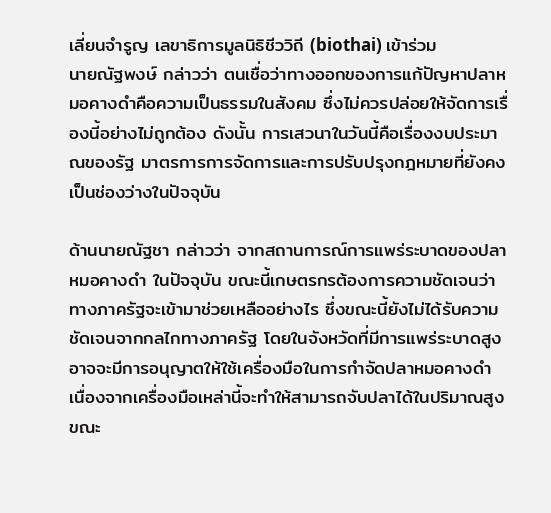เลี่ยนจำรูญ เลขาธิการมูลนิธิชีววิถี (biothai) เข้าร่วม
นายณัฐพงษ์ กล่าวว่า ตนเชื่อว่าทางออกของการแก้ปัญหาปลาหมอคางดำคือความเป็นธรรมในสังคม ซึ่งไม่ควรปล่อยให้จัดการเรื่องนี้อย่างไม่ถูกต้อง ดังนั้น การเสวนาในวันนี้คือเรื่องงบประมาณของรัฐ มาตรการการจัดการและการปรับปรุงกฎหมายที่ยังคงเป็นช่องว่างในปัจจุบัน

ด้านนายณัฐชา กล่าวว่า จากสถานการณ์การแพร่ระบาดของปลาหมอคางดำ ในปัจจุบัน ขณะนี้เกษตรกรต้องการความชัดเจนว่า ทางภาครัฐจะเข้ามาช่วยเหลืออย่างไร ซึ่งขณะนี้ยังไม่ได้รับความชัดเจนจากกลไกทางภาครัฐ โดยในจังหวัดที่มีการแพร่ระบาดสูงอาจจะมีการอนุญาตให้ใช้เครื่องมือในการกำจัดปลาหมอคางดำ เนื่องจากเครื่องมือเหล่านี้จะทำให้สามารถจับปลาได้ในปริมาณสูง
ขณะ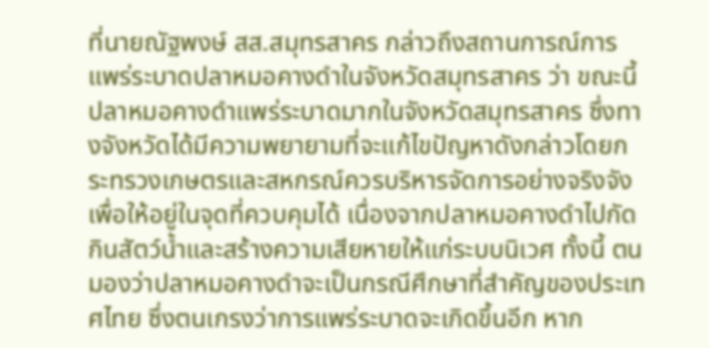ที่นายณัฐพงษ์ สส.สมุทรสาคร กล่าวถึงสถานการณ์การแพร่ระบาดปลาหมอคางดำในจังหวัดสมุทรสาคร ว่า ขณะนี้ปลาหมอคางดำแพร่ระบาดมากในจังหวัดสมุทรสาคร ซึ่งทางจังหวัดได้มีความพยายามที่จะแก้ไขปัญหาดังกล่าวโดยกระทรวงเกษตรและสหกรณ์ควรบริหารจัดการอย่างจริงจังเพื่อให้อยู่ในจุดที่ควบคุมได้ เนื่องจากปลาหมอคางดำไปกัดกินสัตว์น้ำและสร้างความเสียหายให้แก่ระบบนิเวศ ทั้งนี้ ตนมองว่าปลาหมอคางดำจะเป็นกรณีศึกษาที่สำคัญของประเทศไทย ซึ่งตนเกรงว่าการแพร่ระบาดจะเกิดขึ้นอีก หาก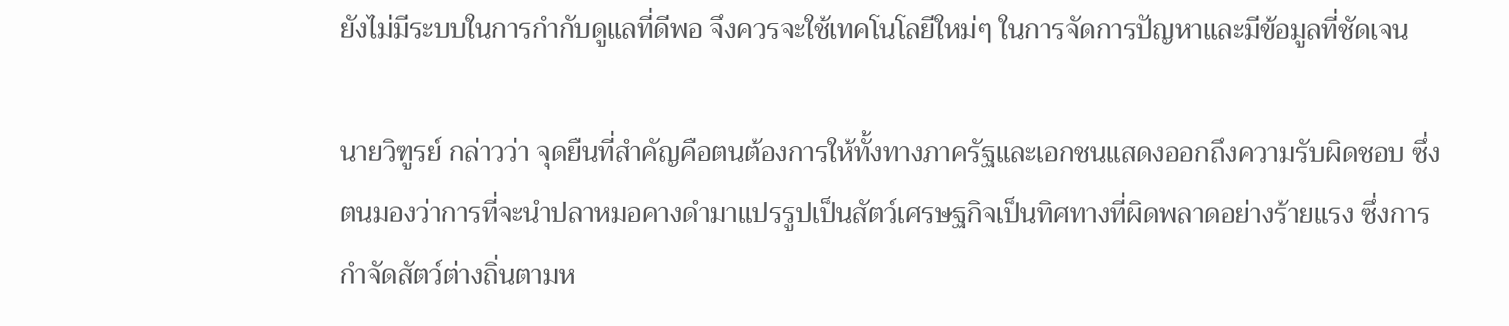ยังไม่มีระบบในการกำกับดูแลที่ดีพอ จึงควรจะใช้เทคโนโลยีใหม่ๆ ในการจัดการปัญหาและมีข้อมูลที่ชัดเจน

นายวิฑูรย์ กล่าวว่า จุดยืนที่สำคัญคือตนต้องการให้ทั้งทางภาครัฐและเอกชนแสดงออกถึงความรับผิดชอบ ซึ่งตนมองว่าการที่จะนำปลาหมอคางดำมาแปรรูปเป็นสัตว์เศรษฐกิจเป็นทิศทางที่ผิดพลาดอย่างร้ายแรง ซึ่งการกำจัดสัตว์ต่างถิ่นตามห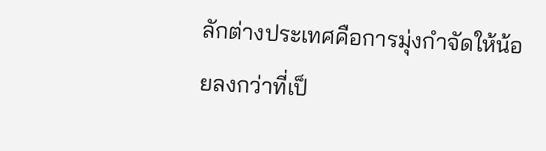ลักต่างประเทศคือการมุ่งกำจัดให้น้อยลงกว่าที่เป็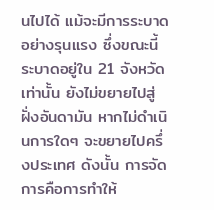นไปได้ แม้จะมีการระบาดอย่างรุนแรง ซึ่งขณะนี้ระบาดอยู่ใน 21 จังหวัดเท่านั้น ยังไม่ขยายไปสู่ฝั่งอันดามัน หากไม่ดำเนินการใดๆ จะขยายไปครึ่งประเทศ ดังนั้น การจัดการคือการทำให้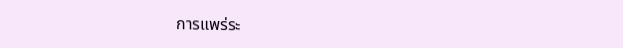การแพร่ระ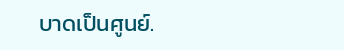บาดเป็นศูนย์.